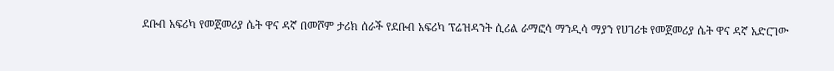ደቡብ አፍሪካ የመጀመሪያ ሴት ዋና ዳኛ በመሾም ታሪክ ሰራች የደቡብ አፍሪካ ፕሬዝዳንት ሲሪል ራማፎሳ ማንዲሳ ማያን የሀገሪቱ የመጀመሪያ ሴት ዋና ዳኛ አድርገው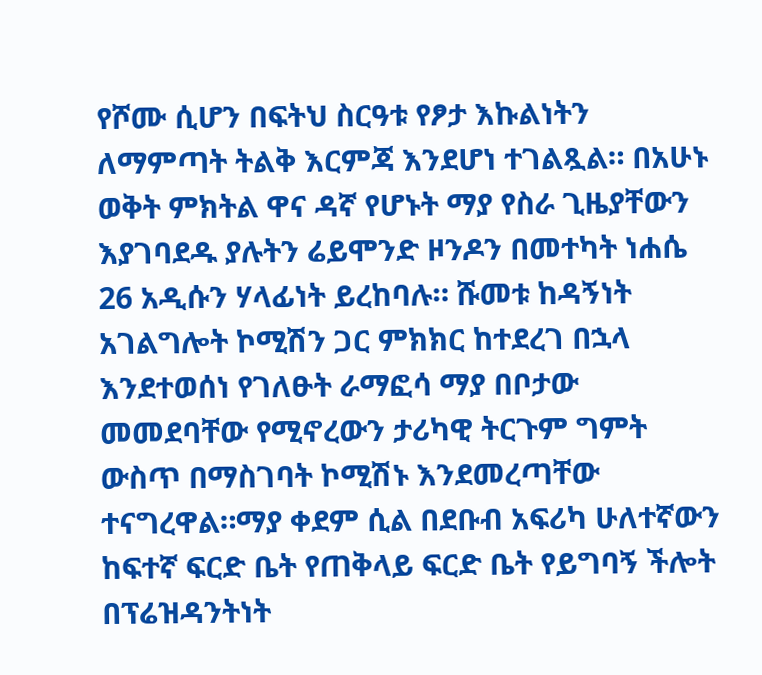የሾሙ ሲሆን በፍትህ ስርዓቱ የፆታ እኩልነትን ለማምጣት ትልቅ እርምጃ እንደሆነ ተገልጿል። በአሁኑ ወቅት ምክትል ዋና ዳኛ የሆኑት ማያ የስራ ጊዜያቸውን እያገባደዱ ያሉትን ሬይሞንድ ዞንዶን በመተካት ነሐሴ 26 አዲሱን ሃላፊነት ይረከባሉ። ሹመቱ ከዳኝነት አገልግሎት ኮሚሽን ጋር ምክክር ከተደረገ በኋላ እንደተወሰነ የገለፁት ራማፎሳ ማያ በቦታው መመደባቸው የሚኖረውን ታሪካዊ ትርጉም ግምት ውስጥ በማስገባት ኮሚሽኑ እንደመረጣቸው ተናግረዋል።ማያ ቀደም ሲል በደቡብ አፍሪካ ሁለተኛውን ከፍተኛ ፍርድ ቤት የጠቅላይ ፍርድ ቤት የይግባኝ ችሎት በፕሬዝዳንትነት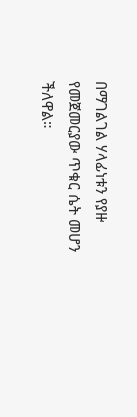በማገልገል ሃላፊነቱን የያዙ የመጀመርያው ጥቁር ሴት መሆን ችለዋል።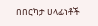በበርካታ ሀላፊነቶች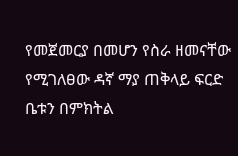የመጀመርያ በመሆን የስራ ዘመናቸው የሚገለፀው ዳኛ ማያ ጠቅላይ ፍርድ ቤቱን በምክትል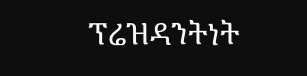ፕሬዝዳንትነት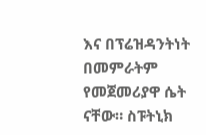እና በፕሬዝዳንትነት በመምራትም የመጀመሪያዋ ሴት ናቸው። ስፑትኒክ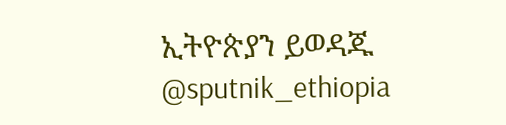ኢትዮጵያን ይወዳጁ @sputnik_ethiopia